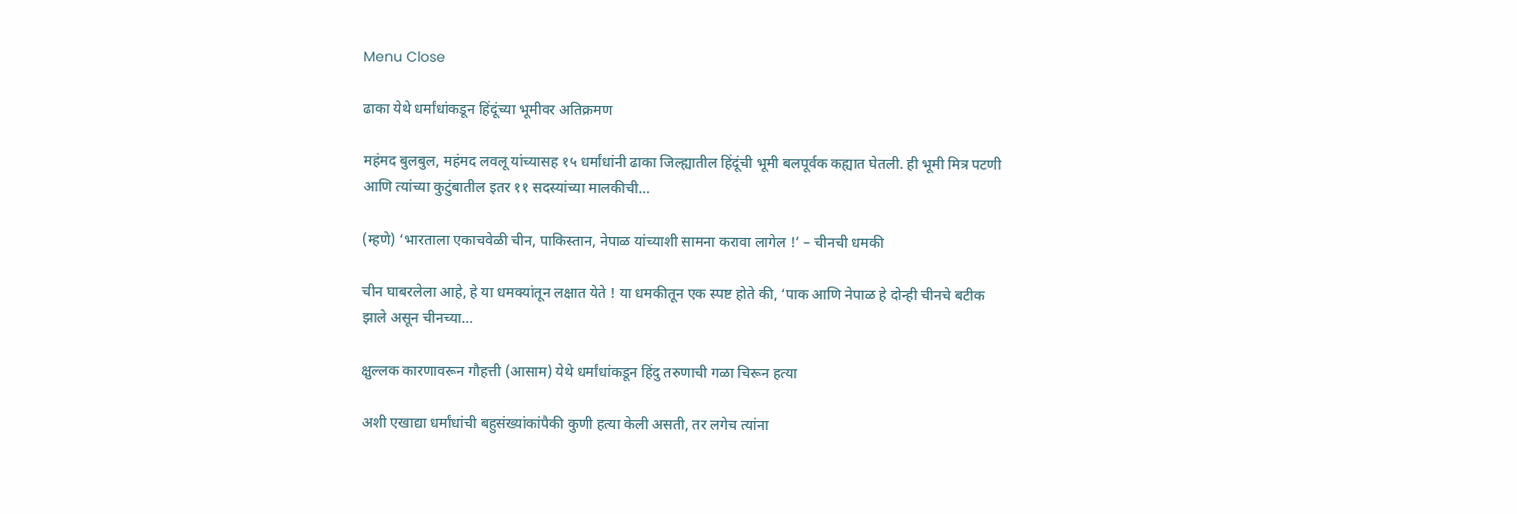Menu Close

ढाका येथे धर्मांधांकडून हिंदूंच्या भूमीवर अतिक्रमण

महंमद बुलबुल, महंमद लवलू यांच्यासह १५ धर्मांधांनी ढाका जिल्ह्यातील हिंदूंची भूमी बलपूर्वक कह्यात घेतली. ही भूमी मित्र पटणी आणि त्यांच्या कुटुंबातील इतर ११ सदस्यांच्या मालकीची…

(म्हणे) ‘भारताला एकाचवेळी चीन, पाकिस्तान, नेपाळ यांच्याशी सामना करावा लागेल !’ – चीनची धमकी

चीन घाबरलेला आहे, हे या धमक्यांतून लक्षात येते ! या धमकीतून एक स्पष्ट होते की, ‘पाक आणि नेपाळ हे दोन्ही चीनचे बटीक झाले असून चीनच्या…

क्षुल्लक कारणावरून गौहत्ती (आसाम) येथे धर्मांधांकडून हिंदु तरुणाची गळा चिरून हत्या

अशी एखाद्या धर्मांधांची बहुसंख्यांकांपैकी कुणी हत्या केली असती, तर लगेच त्यांना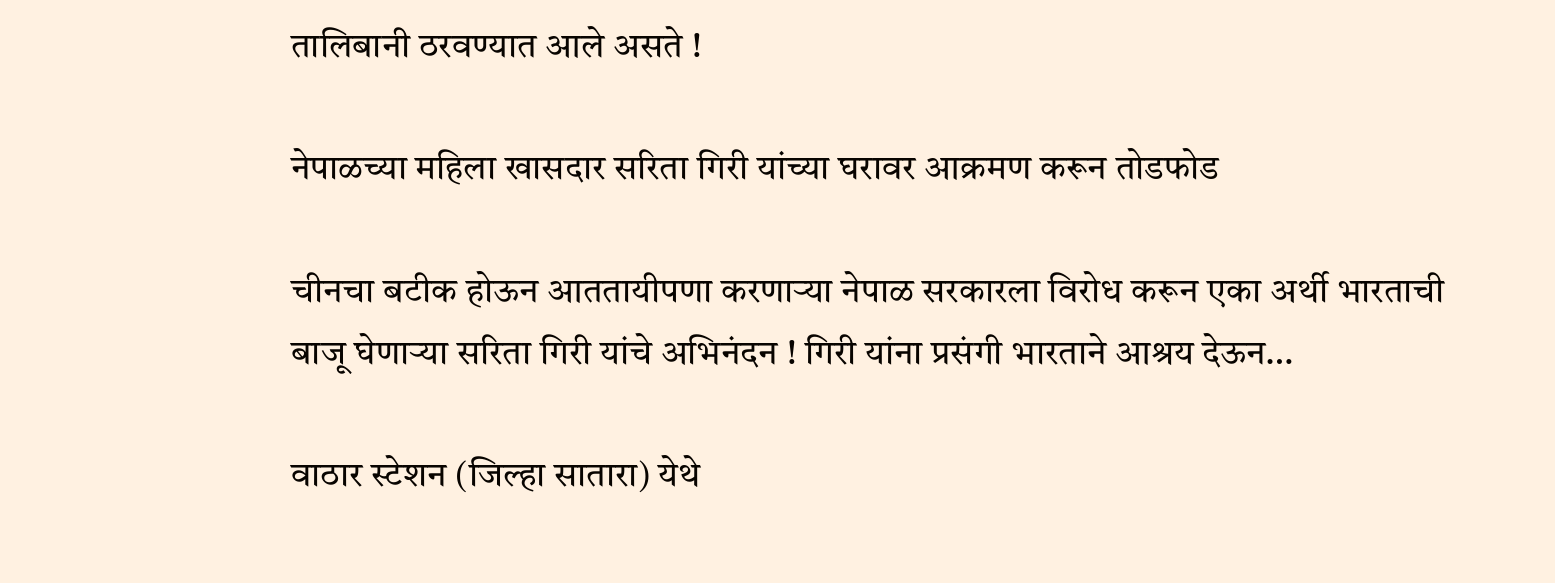तालिबानी ठरवण्यात आले असते !

नेपाळच्या महिला खासदार सरिता गिरी यांच्या घरावर आक्रमण करून तोडफोड

चीनचा बटीक होऊन आततायीपणा करणार्‍या नेपाळ सरकारला विरोध करून एका अर्थी भारताची बाजू घेणार्‍या सरिता गिरी यांचे अभिनंदन ! गिरी यांना प्रसंगी भारताने आश्रय देऊन…

वाठार स्टेशन (जिल्हा सातारा) येथे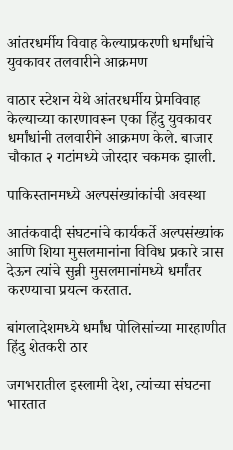आंतरधर्मीय विवाह केल्याप्रकरणी धर्मांधांचे युवकावर तलवारीने आक्रमण

वाठार स्टेशन येथे आंतरधर्मीय प्रेमविवाह केल्याच्या कारणावरून एका हिंदु युवकावर धर्मांधांनी तलवारीने आक्रमण केले. बाजार चौकात २ गटांमध्ये जोरदार चकमक झाली.

पाकिस्तानमध्ये अल्पसंख्यांकांची अवस्था

आतंकवादी संघटनांचे कार्यकर्ते अल्पसंख्यांक आणि शिया मुसलमानांना विविध प्रकारे त्रास देऊन त्यांचे सुन्नी मुसलमानांमध्ये धर्मांतर करण्याचा प्रयत्न करतात.

बांगलादेशमध्ये धर्मांध पोलिसांच्या मारहाणीत हिंदु शेतकरी ठार

जगभरातील इस्लामी देश, त्यांच्या संघटना भारतात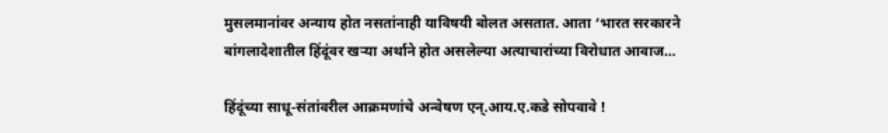मुसलमानांवर अन्याय होत नसतांनाही याविषयी बोलत असतात. आता ‘भारत सरकारने बांगलादेशातील हिंदूंवर खर्‍या अर्थाने होत असलेल्या अत्याचारांच्या विरोधात आवाज…

हिंदूंच्या साधू-संतांवरील आक्रमणांचे अन्वेषण एन्.आय.ए.कडे सोपवावे !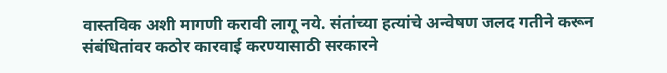वास्तविक अशी मागणी करावी लागू नये. संतांच्या हत्यांचे अन्वेषण जलद गतीने करून संबंधितांवर कठोर कारवाई करण्यासाठी सरकारने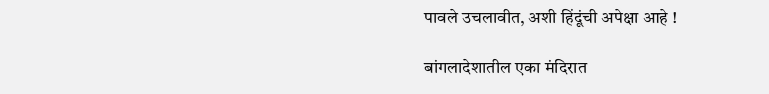पावले उचलावीत, अशी हिंदूंची अपेक्षा आहे !

बांगलादेशातील एका मंदिरात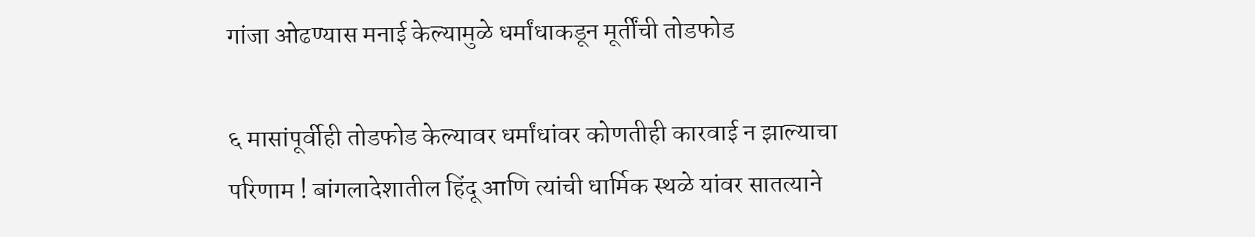गांजा ओढण्यास मनाई केल्यामुळे धर्मांधाकडून मूर्तींची तोडफोड

६ मासांपूर्वीही तोडफोड केल्यावर धर्मांधांवर कोणतीही कारवाई न झाल्याचा परिणाम ! बांगलादेशातील हिंदू आणि त्यांची धार्मिक स्थळे यांवर सातत्याने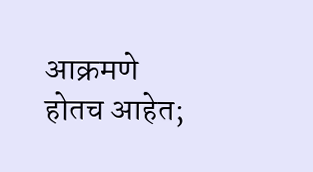आक्रमणे होतच आहेत;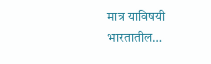मात्र याविषयी भारतातील…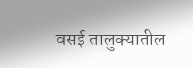वसई तालुक्यातील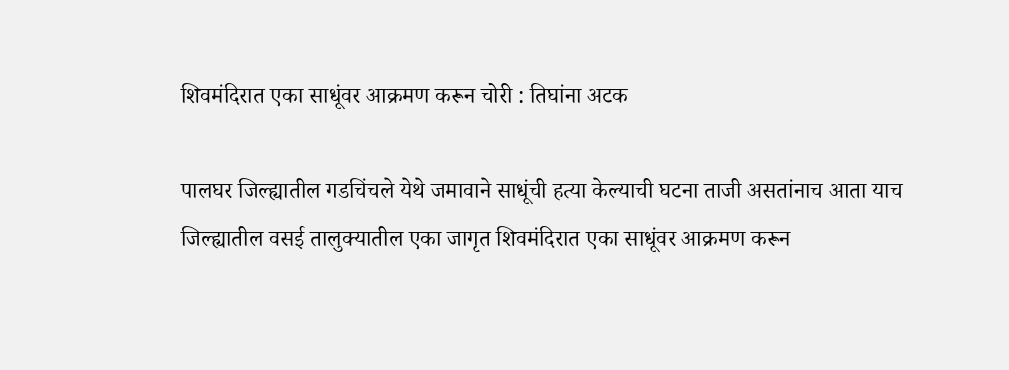शिवमंदिरात एका साधूंवर आक्रमण करून चोरी : तिघांना अटक

पालघर जिल्ह्यातील गडचिंचले येथे जमावाने साधूंची हत्या केल्याची घटना ताजी असतांनाच आता याच जिल्ह्यातील वसई तालुक्यातील एका जागृत शिवमंदिरात एका साधूंवर आक्रमण करून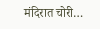मंदिरात चोरी…